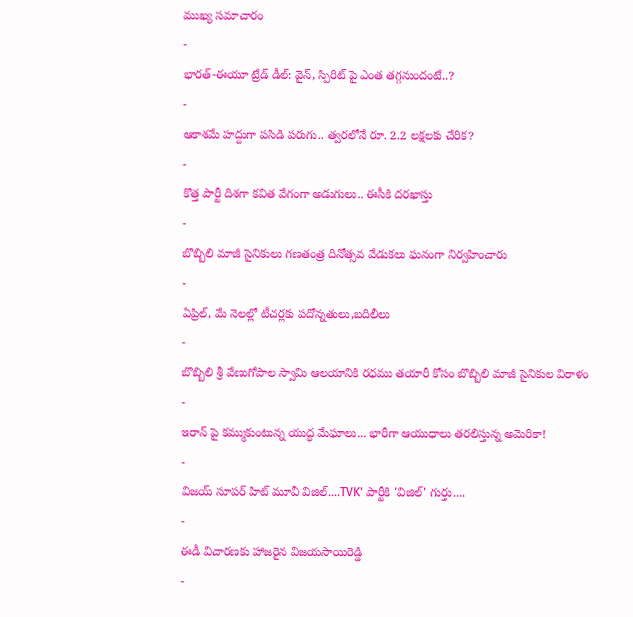ముఖ్య సమాచారం
-
భారత్-ఈయూ ట్రేడ్ డీల్: వైన్, స్పిరిట్ పై ఎంత తగ్గనుందంటే..?
-
ఆకాశమే హద్దుగా పసిడి పరుగు.. త్వరలోనే రూ. 2.2 లక్షలకు చేరిక?
-
కొత్త పార్టీ దిశగా కవిత వేగంగా అడుగులు.. ఈసీకి దరఖాస్తు
-
బొబ్బిలి మాజీ సైనికులు గణతంత్ర దినోత్సవ వేడుకలు ఘనంగా నిర్వహించారు
-
ఏప్రిల్, మే నెలల్లో టీచర్లకు పదోన్నతులు,బదిలీలు
-
బొబ్బిలి శ్రీ వేణుగోపాల స్వామి ఆలయానికి రధము తయారీ కోసం బొబ్బిలి మాజీ సైనికుల విరాళం
-
ఇరాన్ పై కమ్ముకుంటున్న యుద్ధ మేఘాలు... భారీగా ఆయుధాలు తరలిస్తున్న అమెరికా!
-
విజయ్ సూపర్ హిట్ మూవీ విజిల్....TVK' పార్టీకి 'విజిల్' గుర్తు....
-
ఈడీ విచారణకు హాజరైన విజయసాయిరెడ్డి
-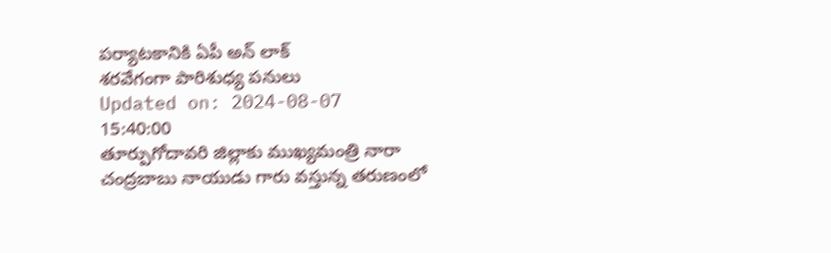పర్యాటకానికి ఏపీ అన్ లాక్
శరవేగంగా పారిశుధ్య పనులు
Updated on: 2024-08-07 15:40:00
తూర్పుగోదావరి జిల్లాకు ముఖ్యమంత్రి నారా చంద్రబాబు నాయుడు గారు వస్తున్న తరుణంలో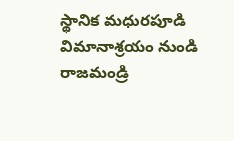స్థానిక మధురపూడి విమానాశ్రయం నుండి రాజమండ్రి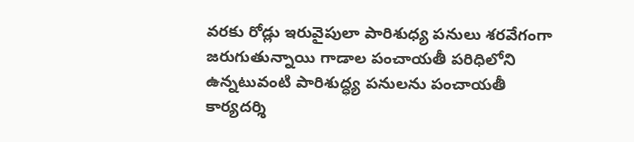వరకు రోడ్లు ఇరువైపులా పారిశుధ్య పనులు శరవేగంగా జరుగుతున్నాయి గాడాల పంచాయతీ పరిధిలోని ఉన్నటువంటి పారిశుద్ధ్య పనులను పంచాయతీ కార్యదర్శి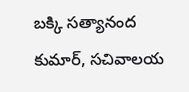బక్కి సత్యానంద కుమార్, సచివాలయ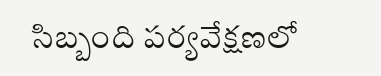సిబ్బంది పర్యవేక్షణలో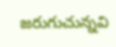జరుగుచున్నవి